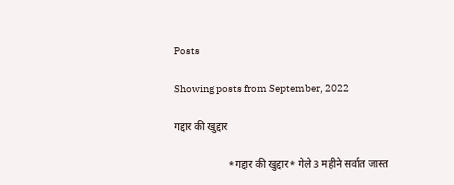Posts

Showing posts from September, 2022

गद्दार की खुद्दार

                     *गद्दार की खुद्दार* गेले 3 महीने सर्वात जास्त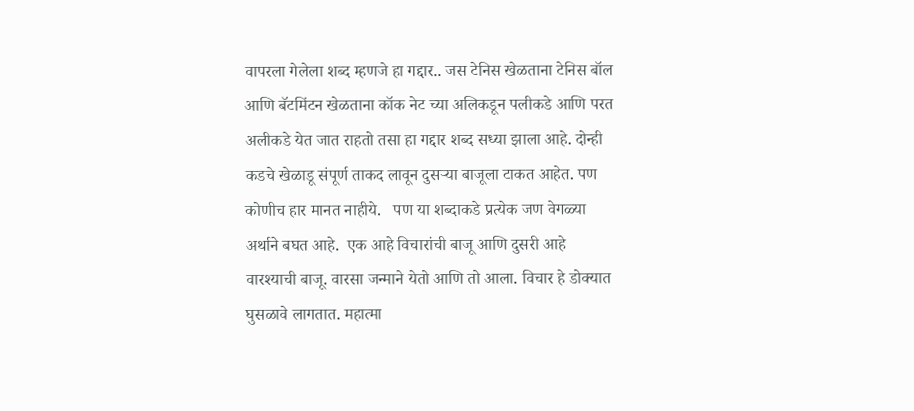वापरला गेलेला शब्द म्हणजे हा गद्दार.. जस टेनिस खेळताना टेनिस बॉल आणि बॅटमिंटन खेळताना कॉक नेट च्या अलिकडून पलीकडे आणि परत अलीकडे येत जात राहतो तसा हा गद्दार शब्द सध्या झाला आहे. दोन्ही कडचे खेळाडू संपूर्ण ताकद लावून दुसऱ्या बाजूला टाकत आहेत. पण कोणीच हार मानत नाहीये.   पण या शब्दाकडे प्रत्येक जण वेगळ्या अर्थाने बघत आहे.  एक आहे विचारांची बाजू आणि दुसरी आहे वारश्याची बाजू. वारसा जन्माने येतो आणि तो आला. विचार हे डोक्यात घुसळावे लागतात. महात्मा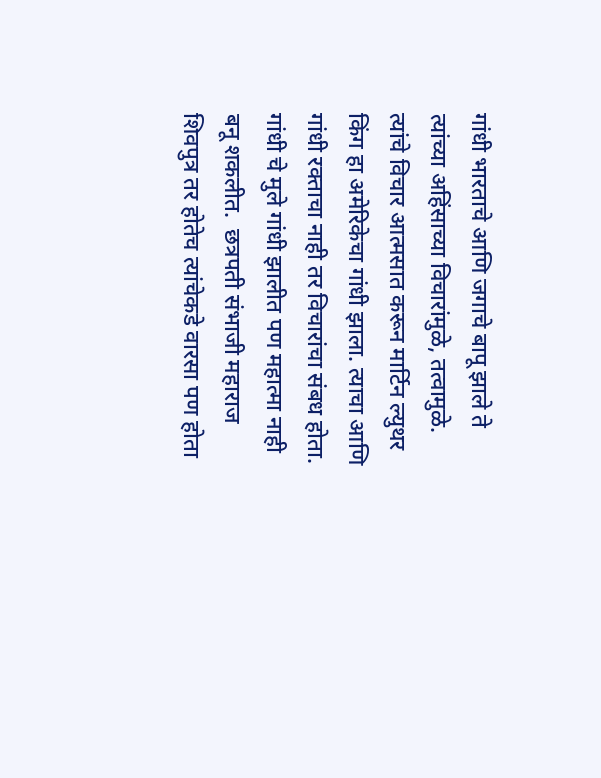गांधी भारताचे आणि जगाचे बापू झाले ते त्यांच्या अहिंसाच्या विचारांमुळे, तत्वामुळे.  त्यांचे विचार आत्मसात करून मार्टिन ल्युथर किंग हा अमेरिकेचा गांधी झाला. त्याचा आणि गांधी रक्ताचा नाही तर विचारांचा संबध होता. गांधी चे मुले गांधी झालीत पण महात्मा नाही बनू शकलीत.  छत्रपती संभाजी महाराज शिवपुत्र तर होतेच त्यांचेकडे वारसा पण होता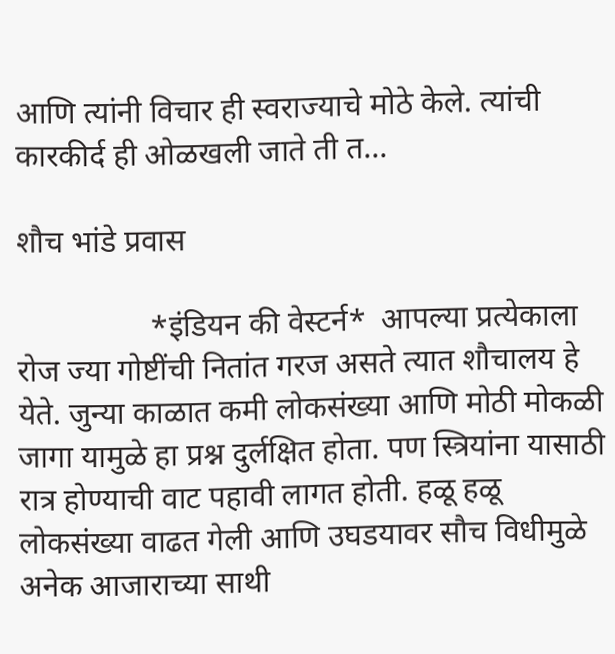आणि त्यांनी विचार ही स्वराज्याचे मोठे केले. त्यांची कारकीर्द ही ओळखली जाते ती त...

शौच भांडे प्रवास

                 *इंडियन की वेस्टर्न*  आपल्या प्रत्येकाला रोज ज्या गोष्टींची नितांत गरज असते त्यात शौचालय हे येते. जुन्या काळात कमी लोकसंख्या आणि मोठी मोकळी जागा यामुळे हा प्रश्न दुर्लक्षित होता. पण स्त्रियांना यासाठी रात्र होण्याची वाट पहावी लागत होती. हळू हळू लोकसंख्या वाढत गेली आणि उघडयावर सौच विधीमुळे अनेक आजाराच्या साथी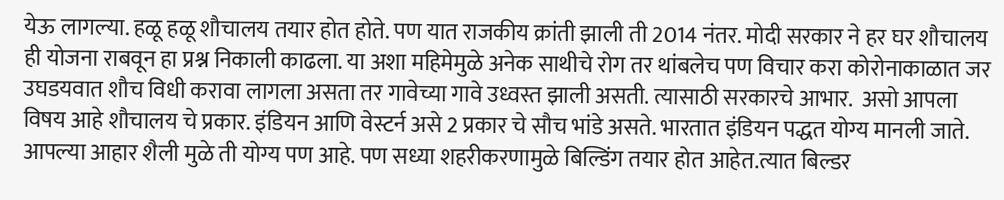येऊ लागल्या. हळू हळू शौचालय तयार होत होते. पण यात राजकीय क्रांती झाली ती 2014 नंतर. मोदी सरकार ने हर घर शौचालय ही योजना राबवून हा प्रश्न निकाली काढला. या अशा महिमेमुळे अनेक साथीचे रोग तर थांबलेच पण विचार करा कोरोनाकाळात जर उघडयवात शौच विधी करावा लागला असता तर गावेच्या गावे उध्वस्त झाली असती. त्यासाठी सरकारचे आभार.  असो आपला विषय आहे शौचालय चे प्रकार. इंडियन आणि वेस्टर्न असे 2 प्रकार चे सौच भांडे असते. भारतात इंडियन पद्धत योग्य मानली जाते. आपल्या आहार शैली मुळे ती योग्य पण आहे. पण सध्या शहरीकरणामुळे बिल्डिंग तयार होत आहेत.त्यात बिल्डर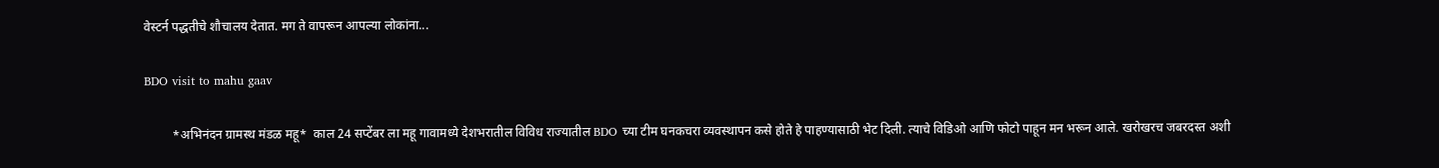वेस्टर्न पद्धतीचे शौचालय देतात. मग ते वापरून आपल्या लोकांना...

BDO visit to mahu gaav

         *अभिनंदन ग्रामस्थ मंडळ महू*  काल 24 सप्टेंबर ला महू गावामध्ये देशभरातील विविध राज्यातील BDO च्या टीम घनकचरा व्यवस्थापन कसे होते हे पाहण्यासाठी भेट दिली. त्याचे विडिओ आणि फोटो पाहून मन भरून आले. खरोखरच जबरदस्त अशी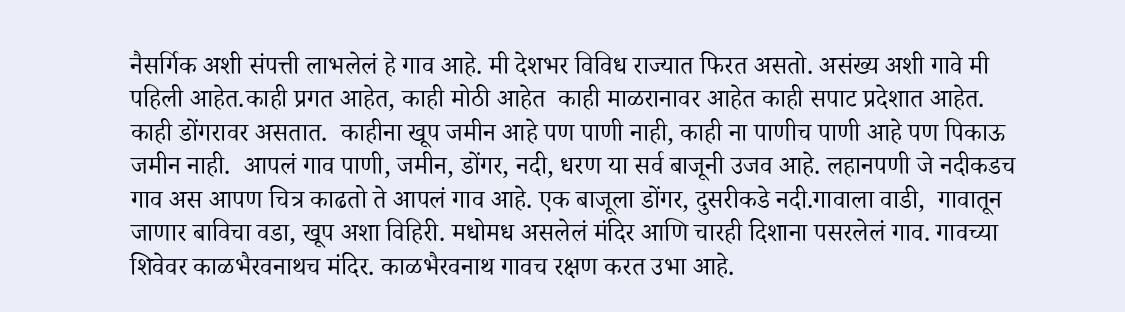नैसर्गिक अशी संपत्ती लाभलेलं हे गाव आहे. मी देशभर विविध राज्यात फिरत असतो. असंख्य अशी गावे मी पहिली आहेत.काही प्रगत आहेत, काही मोठी आहेत  काही माळरानावर आहेत काही सपाट प्रदेशात आहेत. काही डोंगरावर असतात.  काहीना खूप जमीन आहे पण पाणी नाही, काही ना पाणीच पाणी आहे पण पिकाऊ जमीन नाही.  आपलं गाव पाणी, जमीन, डोंगर, नदी, धरण या सर्व बाजूनी उजव आहे. लहानपणी जे नदीकडच गाव अस आपण चित्र काढतो ते आपलं गाव आहे. एक बाजूला डोंगर, दुसरीकडे नदी.गावाला वाडी,  गावातून जाणार बाविचा वडा, खूप अशा विहिरी. मधोमध असलेलं मंदिर आणि चारही दिशाना पसरलेलं गाव. गावच्या शिवेवर काळभैरवनाथच मंदिर. काळभैरवनाथ गावच रक्षण करत उभा आहे.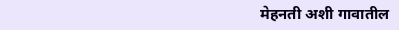मेहनती अशी गावातील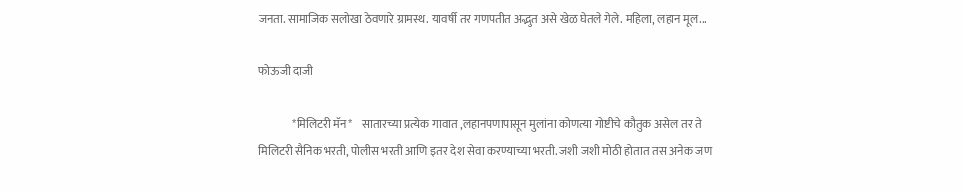जनता. सामाजिक सलोखा ठेवणारे ग्रामस्थ. यावर्षी तर गणपतीत अद्भुत असे खेळ घेतले गेले. महिला, लहान मूल...

फोऊजी दाजी

               *मिलिटरी मॅन*    सातारच्या प्रत्येक गावात ,लहानपणापासून मुलांना कोणत्या गोष्टीचे कौतुक असेल तर ते मिलिटरी सैनिक भरती, पोलीस भरती आणि इतर देश सेवा करण्याच्या भरती. जशी जशी मोठी होतात तस अनेक जण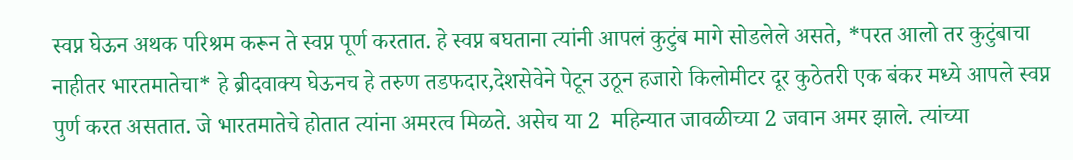स्वप्न घेऊन अथक परिश्रम करून ते स्वप्न पूर्ण करतात. हे स्वप्न बघताना त्यांनी आपलं कुटुंब मागे सोडलेले असते, *परत आलो तर कुटुंबाचा नाहीतर भारतमातेचा* हे ब्रीदवाक्य घेऊनच हे तरुण तडफदार,देशसेवेने पेटून उठून हजारो किलोमीटर दूर कुठेतरी एक बंकर मध्ये आपले स्वप्न पुर्ण करत असतात. जे भारतमातेचे होतात त्यांना अमरत्व मिळते. असेच या 2  महिन्यात जावळीच्या 2 जवान अमर झाले. त्यांच्या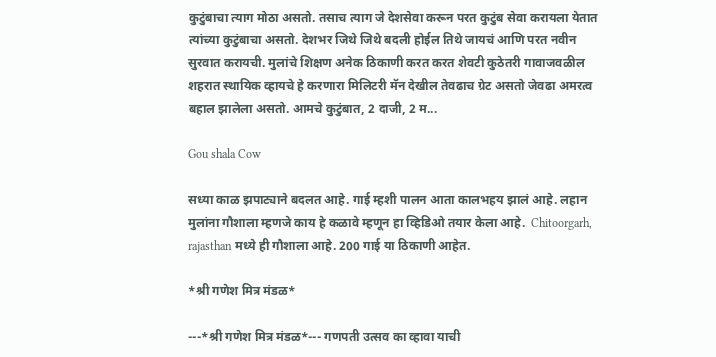कुटुंबाचा त्याग मोठा असतो. तसाच त्याग जे देशसेवा करून परत कुटुंब सेवा करायला येतात त्यांच्या कुटुंबाचा असतो. देशभर जिथे जिथे बदली होईल तिथे जायचं आणि परत नवीन सुरवात करायची. मुलांचे शिक्षण अनेक ठिकाणी करत करत शेवटी कुठेतरी गावाजवळील शहरात स्थायिक व्हायचे हे करणारा मिलिटरी मॅन देखील तेवढाच ग्रेट असतो जेवढा अमरत्व बहाल झालेला असतो. आमचे कुटुंबात, 2 दाजी, 2 म...

Gou shala Cow

सध्या काळ झपाट्याने बदलत आहे. गाई म्हशी पालन आता कालभहय झालं आहे. लहान मुलांना गौशाला म्हणजे काय हे कळावे म्हणून हा व्हिडिओ तयार केला आहे.  Chitoorgarh, rajasthan मध्ये ही गौशाला आहे. 200 गाई या ठिकाणी आहेत.

*श्री गणेश मित्र मंडळ*

---*श्री गणेश मित्र मंडळ*--- गणपती उत्सव का व्हावा याची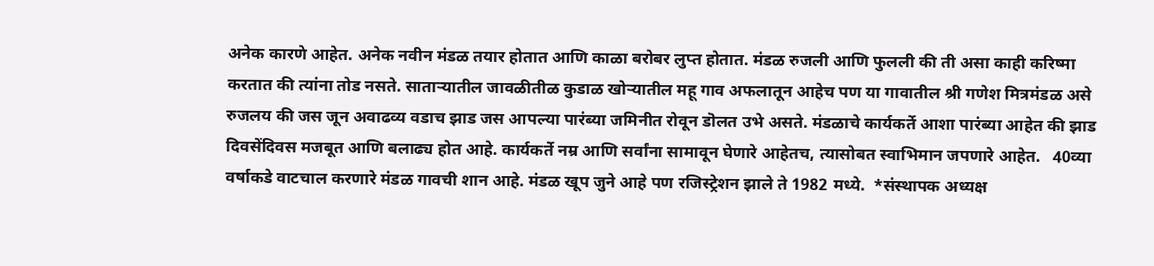अनेक कारणे आहेत. अनेक नवीन मंडळ तयार होतात आणि काळा बरोबर लुप्त होतात. मंडळ रुजली आणि फुलली की ती असा काही करिष्मा करतात की त्यांना तोड नसते. साताऱ्यातील जावळीतीळ कुडाळ खोऱ्यातील महू गाव अफलातून आहेच पण या गावातील श्री गणेश मित्रमंडळ असे रुजलय की जस जून अवाढव्य वडाच झाड जस आपल्या पारंब्या जमिनीत रोवून डॊलत उभे असते. मंडळाचे कार्यकर्ते आशा पारंब्या आहेत की झाड दिवसेंदिवस मजबूत आणि बलाढ्य होत आहे. कार्यकर्ते नम्र आणि सर्वांना सामावून घेणारे आहेतच, त्यासोबत स्वाभिमान जपणारे आहेत.   40व्या वर्षाकडे वाटचाल करणारे मंडळ गावची शान आहे. मंडळ खूप जुने आहे पण रजिस्ट्रेशन झाले ते 1982 मध्ये.  *संस्थापक अध्यक्ष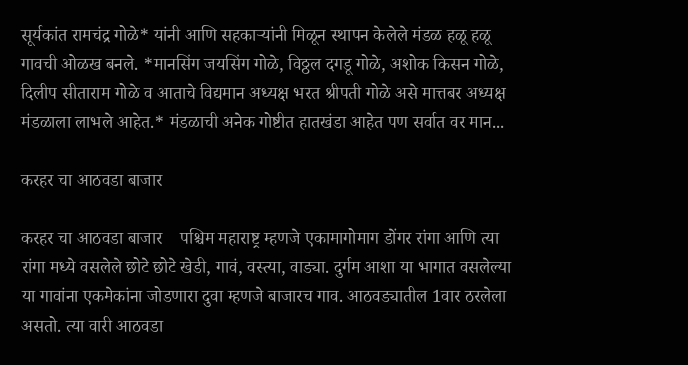सूर्यकांत रामचंद्र गोळे* यांनी आणि सहकाऱ्यांनी मिळून स्थापन केलेले मंडळ हळू हळू गावची ओळख बनले. *मानसिंग जयसिंग गोळे, विठ्ठल दगडू गोळे, अशोक किसन गोळे, दिलीप सीताराम गोळे व आताचे विद्यमान अध्यक्ष भरत श्रीपती गोळे असे मात्तबर अध्यक्ष मंडळाला लाभले आहेत.* मंडळाची अनेक गोष्टीत हातखंडा आहेत पण सर्वात वर मान...

करहर चा आठवडा बाजार

करहर चा आठवडा बाजार    पश्चिम महाराष्ट्र म्हणजे एकामागोमाग डोंगर रांगा आणि त्या रांगा मध्ये वसलेले छोटे छोटे खेडी, गावं, वस्त्या, वाड्या. दुर्गम आशा या भागात वसलेल्या या गावांना एकमेकांना जोडणारा दुवा म्हणजे बाजारच गाव. आठवड्यातील 1वार ठरलेला असतो. त्या वारी आठवडा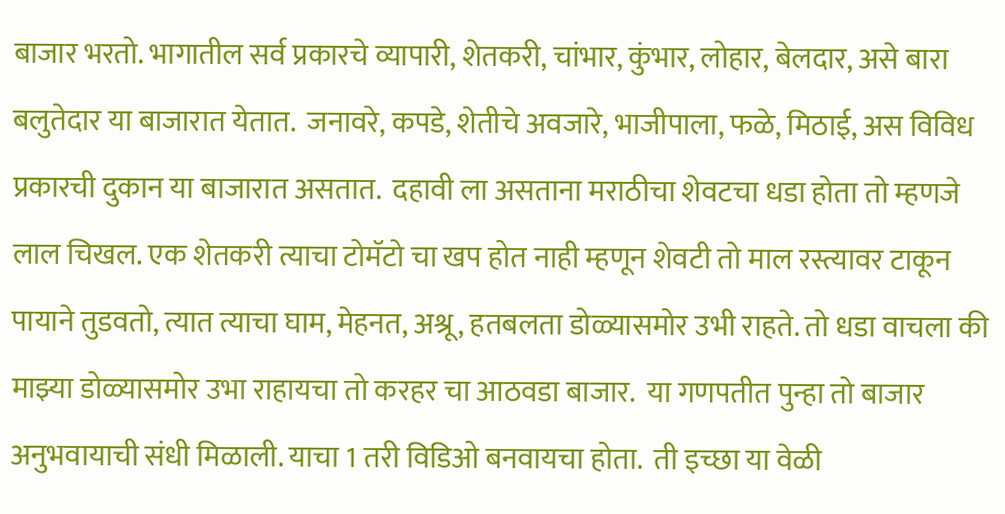बाजार भरतो. भागातील सर्व प्रकारचे व्यापारी, शेतकरी, चांभार, कुंभार, लोहार, बेलदार, असे बारा बलुतेदार या बाजारात येतात.  जनावरे, कपडे, शेतीचे अवजारे, भाजीपाला, फळे, मिठाई, अस विविध प्रकारची दुकान या बाजारात असतात.  दहावी ला असताना मराठीचा शेवटचा धडा होता तो म्हणजे लाल चिखल. एक शेतकरी त्याचा टोमॅटो चा खप होत नाही म्हणून शेवटी तो माल रस्त्यावर टाकून पायाने तुडवतो, त्यात त्याचा घाम, मेहनत, अश्रू, हतबलता डोळ्यासमोर उभी राहते. तो धडा वाचला की माझ्या डोळ्यासमोर उभा राहायचा तो करहर चा आठवडा बाजार.  या गणपतीत पुन्हा तो बाजार अनुभवायाची संधी मिळाली. याचा 1 तरी विडिओ बनवायचा होता.  ती इच्छा या वेळी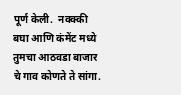पूर्ण केली.  नक्क्की बघा आणि कंमेंट मध्ये तुमचा आठवडा बाजार चे गाव कोणते ते सांगा.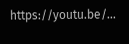https://youtu.be/...